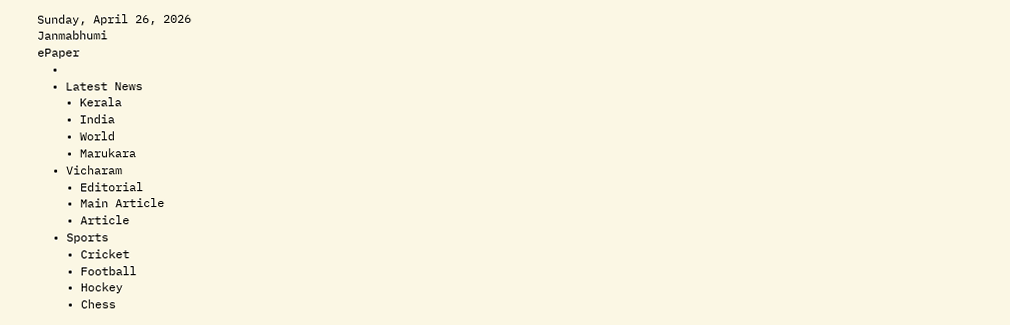Sunday, April 26, 2026
Janmabhumi
ePaper
  •
  • Latest News
    • Kerala
    • India
    • World
    • Marukara
  • Vicharam
    • Editorial
    • Main Article
    • Article
  • Sports
    • Cricket
    • Football
    • Hockey
    • Chess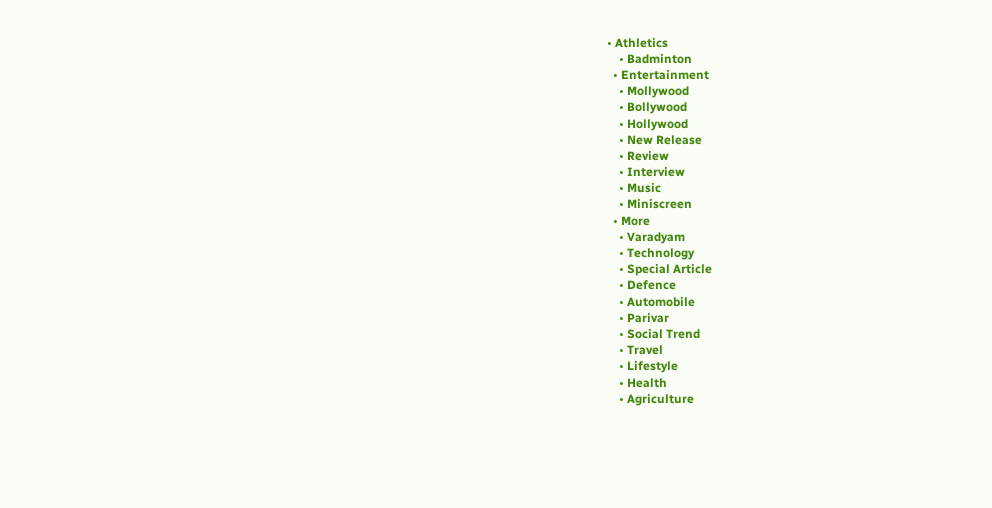• Athletics
    • Badminton
  • Entertainment
    • Mollywood
    • Bollywood
    • Hollywood
    • New Release
    • Review
    • Interview
    • Music
    • Miniscreen
  • More
    • Varadyam
    • Technology
    • Special Article
    • Defence
    • Automobile
    • Parivar
    • Social Trend
    • Travel
    • Lifestyle
    • Health
    • Agriculture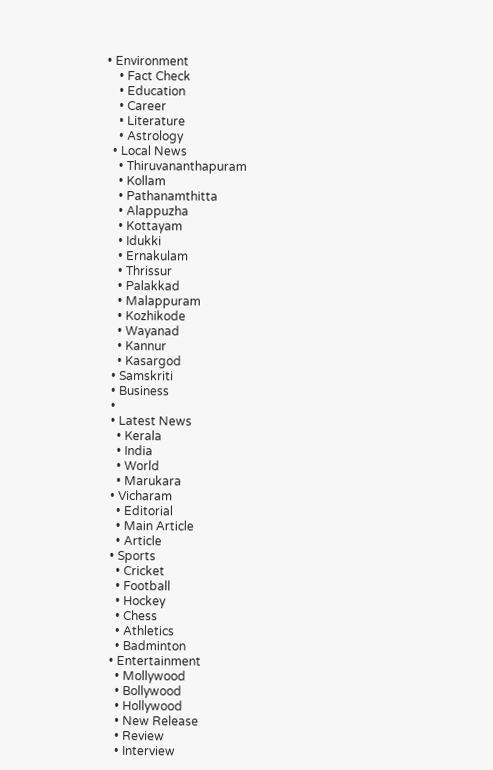• Environment
    • Fact Check
    • Education
    • Career
    • Literature
    • Astrology
  • Local News
    • Thiruvananthapuram
    • Kollam
    • Pathanamthitta
    • Alappuzha
    • Kottayam
    • Idukki
    • Ernakulam
    • Thrissur
    • Palakkad
    • Malappuram
    • Kozhikode
    • Wayanad
    • Kannur
    • Kasargod
  • Samskriti
  • Business
  •
  • Latest News
    • Kerala
    • India
    • World
    • Marukara
  • Vicharam
    • Editorial
    • Main Article
    • Article
  • Sports
    • Cricket
    • Football
    • Hockey
    • Chess
    • Athletics
    • Badminton
  • Entertainment
    • Mollywood
    • Bollywood
    • Hollywood
    • New Release
    • Review
    • Interview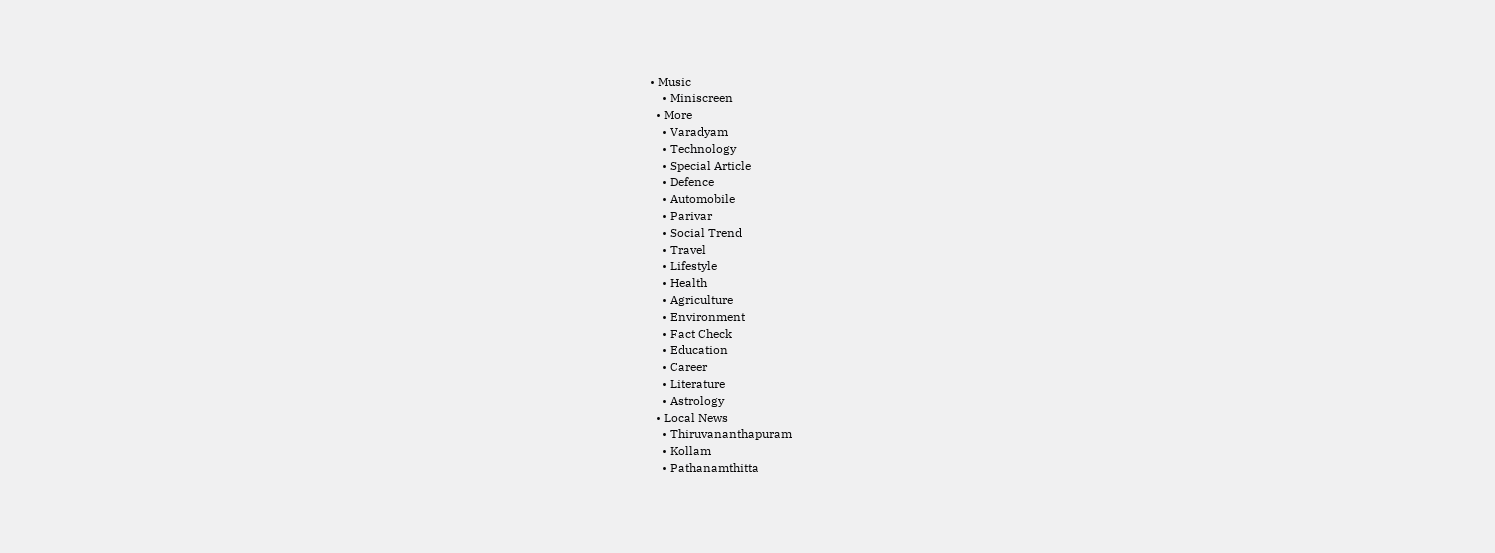• Music
    • Miniscreen
  • More
    • Varadyam
    • Technology
    • Special Article
    • Defence
    • Automobile
    • Parivar
    • Social Trend
    • Travel
    • Lifestyle
    • Health
    • Agriculture
    • Environment
    • Fact Check
    • Education
    • Career
    • Literature
    • Astrology
  • Local News
    • Thiruvananthapuram
    • Kollam
    • Pathanamthitta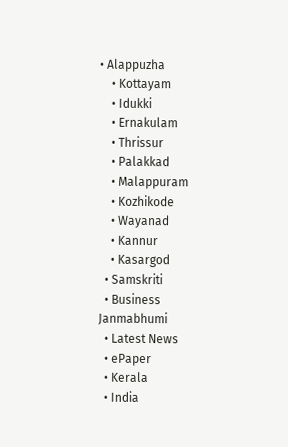• Alappuzha
    • Kottayam
    • Idukki
    • Ernakulam
    • Thrissur
    • Palakkad
    • Malappuram
    • Kozhikode
    • Wayanad
    • Kannur
    • Kasargod
  • Samskriti
  • Business
Janmabhumi
  • Latest News
  • ePaper
  • Kerala
  • India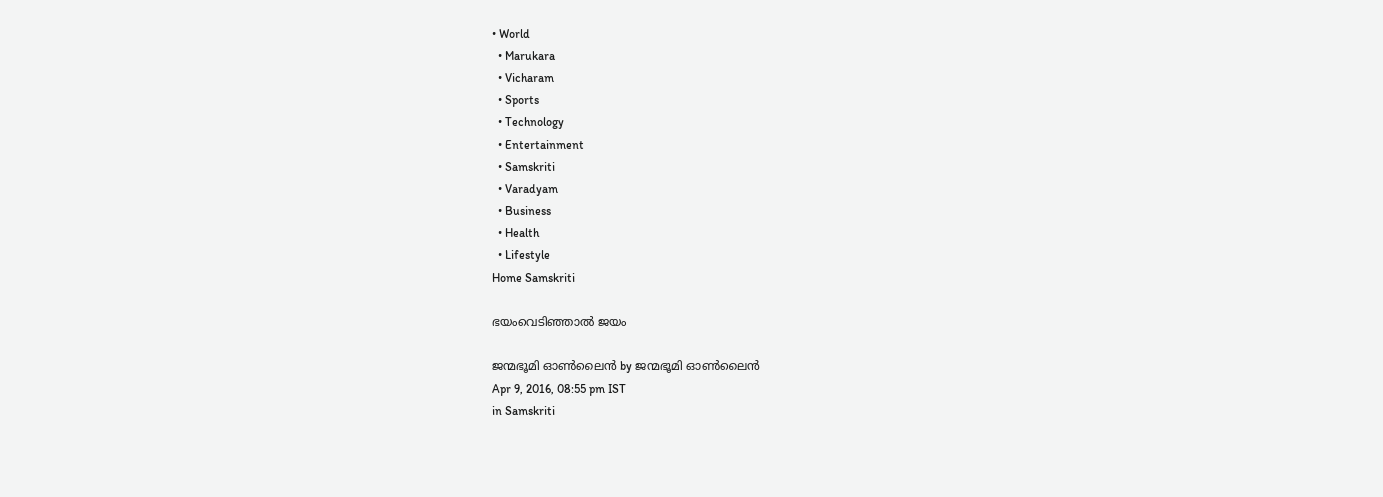• World
  • Marukara
  • Vicharam
  • Sports
  • Technology
  • Entertainment
  • Samskriti
  • Varadyam
  • Business
  • Health
  • Lifestyle
Home Samskriti

ഭയംവെടിഞ്ഞാല്‍ ജയം

ജന്മഭൂമി ഓണ്‍ലൈന്‍ by ജന്മഭൂമി ഓണ്‍ലൈന്‍
Apr 9, 2016, 08:55 pm IST
in Samskriti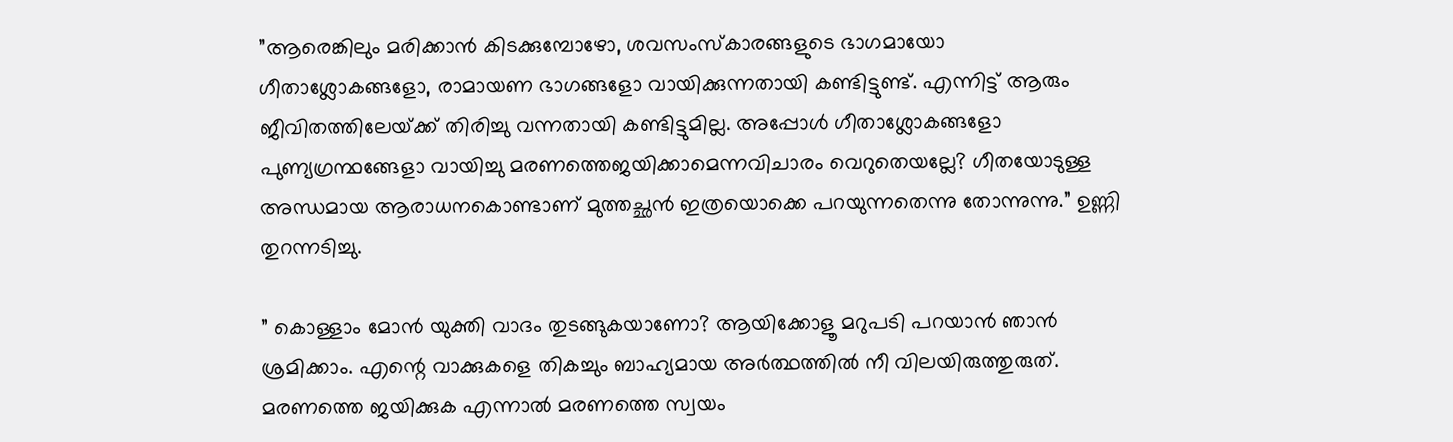”ആരെങ്കിലും മരിക്കാന്‍ കിടക്കുമ്പോഴോ, ശവസംസ്‌കാരങ്ങളുടെ ഭാഗമായോ ഗീതാശ്ലോകങ്ങളോ, രാമായണ ഭാഗങ്ങളോ വായിക്കുന്നതായി കണ്ടിട്ടുണ്ട്. എന്നിട്ട് ആരും ജീവിതത്തിലേയ്‌ക്ക് തിരിച്ചു വന്നതായി കണ്ടിട്ടുമില്ല. അപ്പോള്‍ ഗീതാശ്ലോകങ്ങളോ പുണ്യഗ്രന്ഥങ്ങേളാ വായിച്ചു മരണത്തെജയിക്കാമെന്നവിചാരം വെറുതെയല്ലേ? ഗീതയോടുള്ള അന്ധമായ ആരാധനകൊണ്ടാണ് മുത്തച്ഛന്‍ ഇത്രയൊക്കെ പറയുന്നതെന്നു തോന്നുന്നു.” ഉണ്ണി തുറന്നടിച്ചു.

” കൊള്ളാം മോന്‍ യുക്തി വാദം തുടങ്ങുകയാണോ? ആയിക്കോളൂ മറുപടി പറയാന്‍ ഞാന്‍ ശ്രമിക്കാം. എന്റെ വാക്കുകളെ തികച്ചും ബാഹ്യമായ അര്‍ത്ഥത്തില്‍ നീ വിലയിരുത്തുരുത്. മരണത്തെ ജയിക്കുക എന്നാല്‍ മരണത്തെ സ്വയം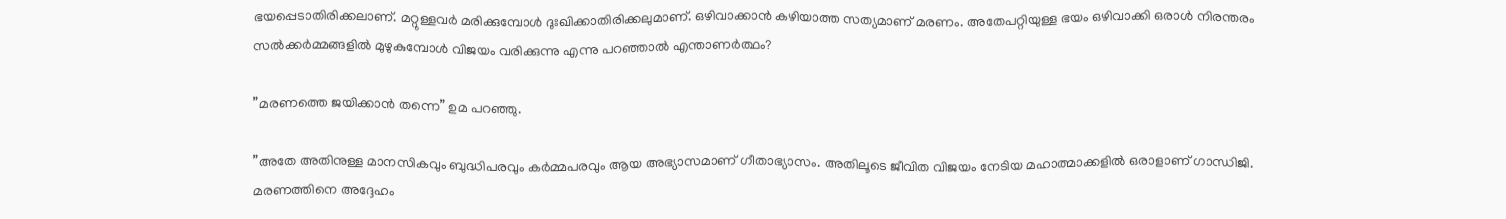ഭയപ്പെടാതിരിക്കലാണ്. മറ്റുള്ളവര്‍ മരിക്കുമ്പോള്‍ ദുഃഖിക്കാതിരിക്കലുമാണ്. ഒഴിവാക്കാന്‍ കഴിയാത്ത സത്യമാണ് മരണം. അതേപറ്റിയുള്ള ഭയം ഒഴിവാക്കി ഒരാള്‍ നിരന്തരം സല്‍ക്കര്‍മ്മങ്ങളില്‍ മുഴുകുമ്പോള്‍ വിജയം വരിക്കുന്നു എന്നു പറഞ്ഞാല്‍ എന്താണര്‍ത്ഥം?

”മരണത്തെ ജയിക്കാന്‍ തന്നെ” ഉമ പറഞ്ഞു.

”അതേ അതിനുള്ള മാനസികവും ബുദ്ധിപരവും കര്‍മ്മപരവും ആയ അഭ്യാസമാണ് ഗീതാഭ്യാസം. അതിലൂടെ ജീവിത വിജയം നേടിയ മഹാത്മാക്കളില്‍ ഒരാളാണ് ഗാന്ധിജി. മരണത്തിനെ അദ്ദേഹം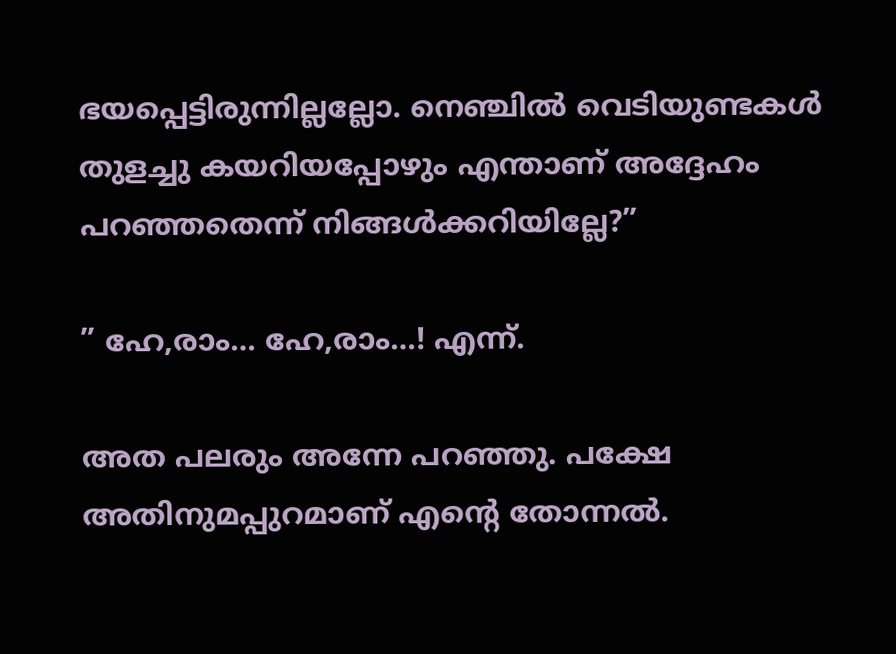ഭയപ്പെട്ടിരുന്നില്ലല്ലോ. നെഞ്ചില്‍ വെടിയുണ്ടകള്‍ തുളച്ചു കയറിയപ്പോഴും എന്താണ് അദ്ദേഹം പറഞ്ഞതെന്ന് നിങ്ങള്‍ക്കറിയില്ലേ?”

” ഹേ,രാം… ഹേ,രാം…! എന്ന്.

അത പലരും അന്നേ പറഞ്ഞു. പക്ഷേ അതിനുമപ്പുറമാണ് എന്റെ തോന്നല്‍.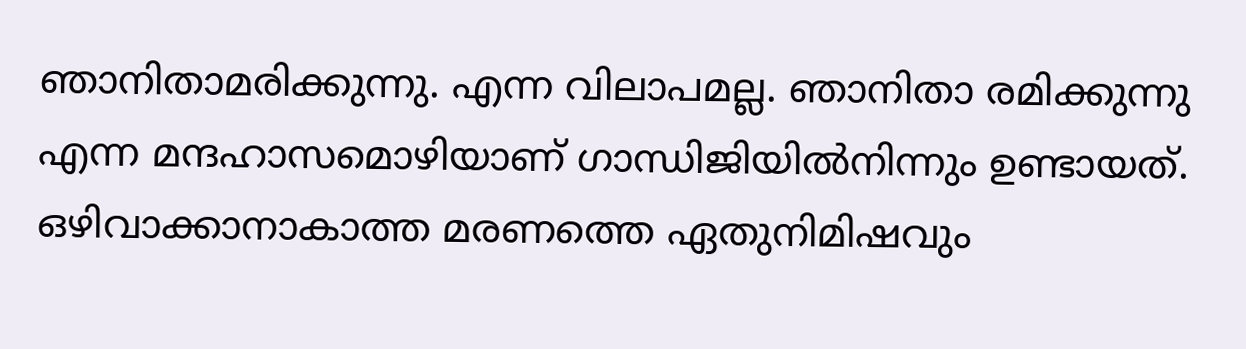ഞാനിതാമരിക്കുന്നു. എന്ന വിലാപമല്ല. ഞാനിതാ രമിക്കുന്നു എന്ന മന്ദഹാസമൊഴിയാണ് ഗാന്ധിജിയില്‍നിന്നും ഉണ്ടായത്. ഒഴിവാക്കാനാകാത്ത മരണത്തെ ഏതുനിമിഷവും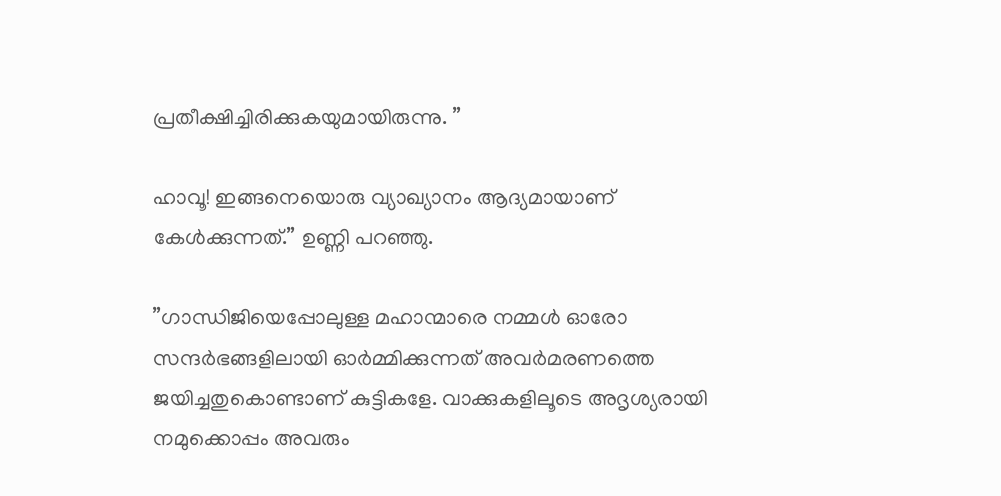പ്രതീക്ഷിച്ചിരിക്കുകയുമായിരുന്നു. ”

ഹാവൂ! ഇങ്ങനെയൊരു വ്യാഖ്യാനം ആദ്യമായാണ് കേള്‍ക്കുന്നത്.” ഉണ്ണി പറഞ്ഞു.

”ഗാന്ധിജിയെപ്പോലുള്ള മഹാന്മാരെ നമ്മള്‍ ഓരോ സന്ദര്‍ഭങ്ങളിലായി ഓര്‍മ്മിക്കുന്നത് അവര്‍മരണത്തെ ജയിച്ചതുകൊണ്ടാണ് കുട്ടികളേ. വാക്കുകളിലൂടെ അദൃശ്യരായി നമുക്കൊപ്പം അവരും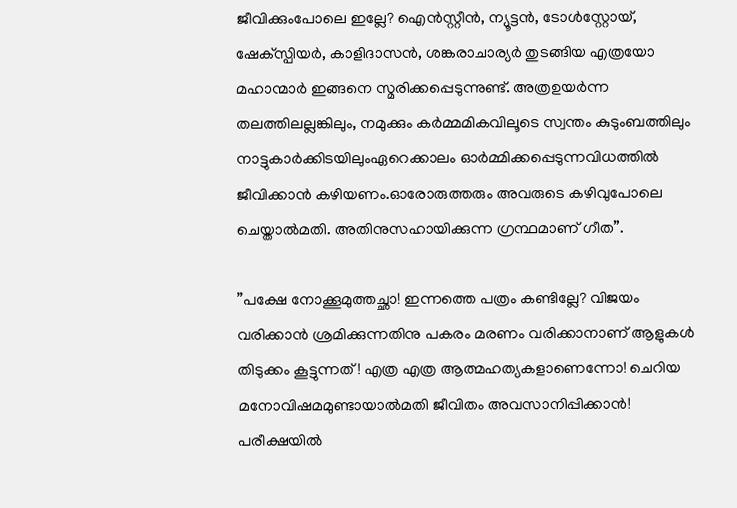ജീവിക്കുംപോലെ ഇല്ലേ? ഐന്‍സ്റ്റീന്‍, ന്യൂട്ടന്‍, ടോള്‍സ്റ്റോയ്, ഷേക്‌സ്പിയര്‍, കാളിദാസന്‍, ശങ്കരാചാര്യര്‍ തുടങ്ങിയ എത്രയോ മഹാന്മാര്‍ ഇങ്ങനെ സ്മരിക്കപ്പെടുന്നുണ്ട്. അത്രഉയര്‍ന്ന തലത്തിലല്ലങ്കിലും, നമുക്കും കര്‍മ്മമികവിലൂടെ സ്വന്തം കുടുംബത്തിലും നാട്ടുകാര്‍ക്കിടയിലുംഏറെക്കാലം ഓര്‍മ്മിക്കപ്പെടുന്നവിധത്തില്‍ ജീവിക്കാന്‍ കഴിയണം.ഓരോരുത്തരും അവരുടെ കഴിവുപോലെ ചെയ്താല്‍മതി. അതിനുസഹായിക്കുന്ന ഗ്രന്ഥമാണ് ഗീത”.

”പക്ഷേ നോക്കൂമുത്തച്ഛാ! ഇന്നത്തെ പത്രം കണ്ടില്ലേ? വിജയം വരിക്കാന്‍ ശ്രമിക്കുന്നതിനു പകരം മരണം വരിക്കാനാണ് ആളുകള്‍ തിടുക്കം കൂട്ടുന്നത്! എത്ര എത്ര ആത്മഹത്യകളാണെന്നോ! ചെറിയ മനോവിഷമമുണ്ടായാല്‍മതി ജീവിതം അവസാനിപ്പിക്കാന്‍! പരീക്ഷയില്‍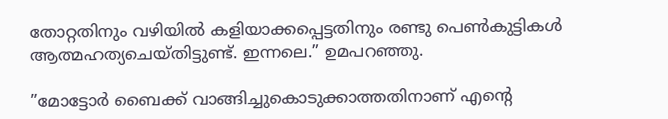തോറ്റതിനും വഴിയില്‍ കളിയാക്കപ്പെട്ടതിനും രണ്ടു പെണ്‍കുട്ടികള്‍ ആത്മഹത്യചെയ്തിട്ടുണ്ട്. ഇന്നലെ.” ഉമപറഞ്ഞു.

”മോട്ടോര്‍ ബൈക്ക് വാങ്ങിച്ചുകൊടുക്കാത്തതിനാണ് എന്റെ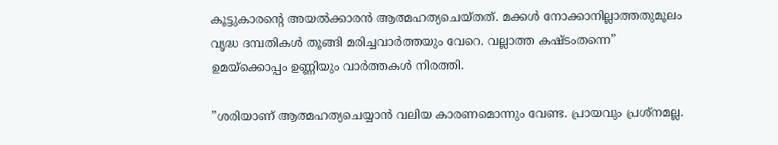കൂട്ടുകാരന്റെ അയല്‍ക്കാരന്‍ ആത്മഹത്യചെയ്തത്. മക്കള്‍ നോക്കാനില്ലാത്തതുമൂലം വൃദ്ധ ദമ്പതികള്‍ തൂങ്ങി മരിച്ചവാര്‍ത്തയും വേറെ. വല്ലാത്ത കഷ്ടംതന്നെ” ഉമയ്‌ക്കൊപ്പം ഉണ്ണിയും വാര്‍ത്തകള്‍ നിരത്തി.

”ശരിയാണ് ആത്മഹത്യചെയ്യാന്‍ വലിയ കാരണമൊന്നും വേണ്ട. പ്രായവും പ്രശ്‌നമല്ല.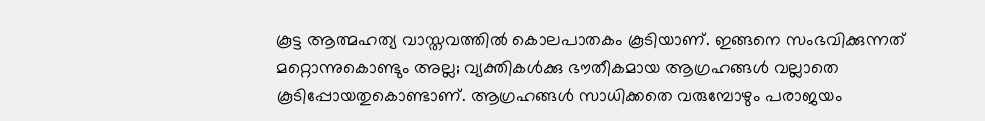കൂട്ട ആത്മഹത്യ വാസ്തവത്തില്‍ കൊലപാതകം കൂടിയാണ്. ഇങ്ങനെ സംഭവിക്കുന്നത് മറ്റൊന്നുകൊണ്ടും അല്ല; വ്യക്തികള്‍ക്കു ഭൗതീകമായ ആഗ്രഹങ്ങള്‍ വല്ലാതെ കൂടിപ്പോയതുകൊണ്ടാണ്. ആഗ്രഹങ്ങള്‍ സാധിക്കതെ വരുമ്പോഴും പരാജയം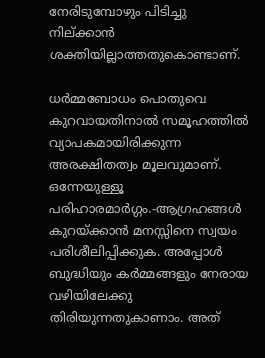നേരിടുമ്പോഴും പിടിച്ചു നില്ക്കാന്‍ ശക്തിയില്ലാത്തതുകൊണ്ടാണ്.

ധര്‍മ്മബോധം പൊതുവെ കുറവായതിനാല്‍ സമൂഹത്തില്‍ വ്യാപകമായിരിക്കുന്ന അരക്ഷിതത്വം മൂലവുമാണ്. ഒന്നേയുള്ളൂ പരിഹാരമാര്‍ഗ്ഗം.-ആഗ്രഹങ്ങള്‍ കുറയ്‌ക്കാന്‍ മനസ്സിനെ സ്വയം പരിശീലിപ്പിക്കുക. അപ്പോള്‍ ബുദ്ധിയും കര്‍മ്മങ്ങളും നേരായ വഴിയിലേക്കു തിരിയുന്നതുകാണാം. അത്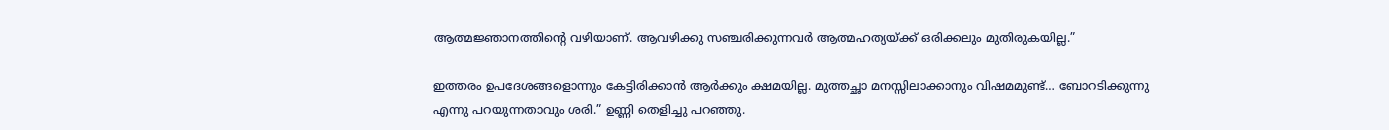ആത്മജ്ഞാനത്തിന്റെ വഴിയാണ്. ആവഴിക്കു സഞ്ചരിക്കുന്നവര്‍ ആത്മഹത്യയ്‌ക്ക് ഒരിക്കലും മുതിരുകയില്ല.”

ഇത്തരം ഉപദേശങ്ങളൊന്നും കേട്ടിരിക്കാന്‍ ആര്‍ക്കും ക്ഷമയില്ല. മുത്തച്ഛാ മനസ്സിലാക്കാനും വിഷമമുണ്ട്… ബോറടിക്കുന്നു എന്നു പറയുന്നതാവും ശരി.” ഉണ്ണി തെളിച്ചു പറഞ്ഞു.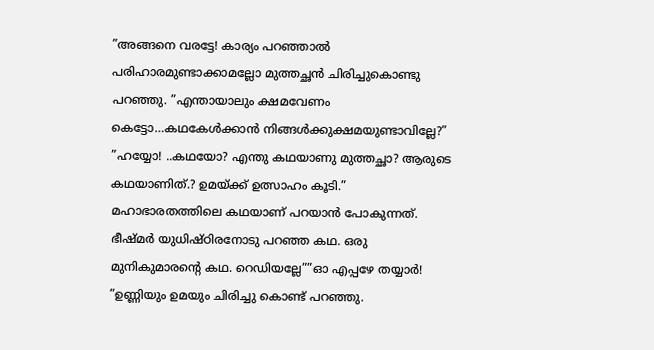”അങ്ങനെ വരട്ടേ! കാര്യം പറഞ്ഞാല്‍ പരിഹാരമുണ്ടാക്കാമല്ലോ മുത്തച്ഛന്‍ ചിരിച്ചുകൊണ്ടു പറഞ്ഞു. ”എന്തായാലും ക്ഷമവേണം കെട്ടോ…കഥകേള്‍ക്കാന്‍ നിങ്ങള്‍ക്കുക്ഷമയുണ്ടാവില്ലേ?” ”ഹയ്യോ! ..കഥയോ? എന്തു കഥയാണു മുത്തച്ഛാ? ആരുടെ കഥയാണിത്.? ഉമയ്‌ക്ക് ഉത്സാഹം കൂടി.” മഹാഭാരതത്തിലെ കഥയാണ് പറയാന്‍ പോകുന്നത്. ഭീഷ്മര്‍ യുധിഷ്ഠിരനോടു പറഞ്ഞ കഥ. ഒരു മുനികുമാരന്റെ കഥ. റെഡിയല്ലേ””ഓ എപ്പഴേ തയ്യാര്‍! ”ഉണ്ണിയും ഉമയും ചിരിച്ചു കൊണ്ട് പറഞ്ഞു.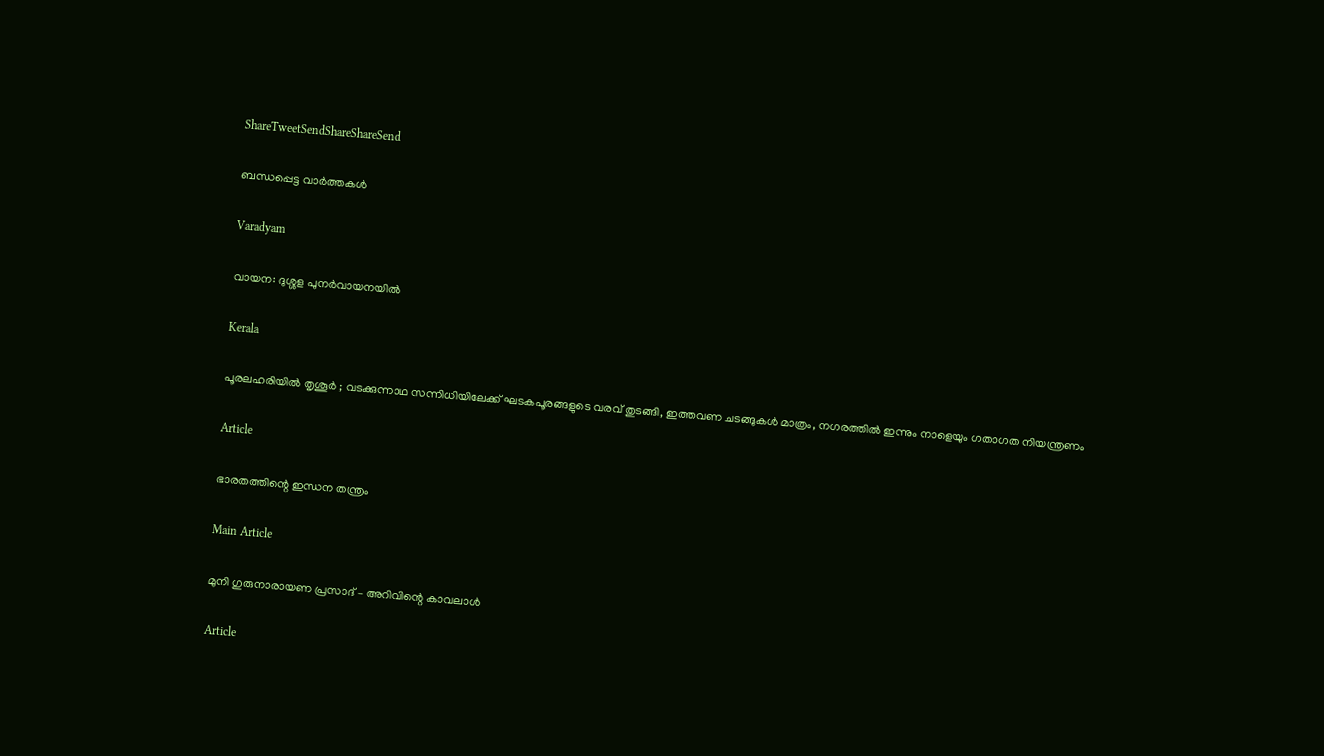ShareTweetSendShareShareSend

ബന്ധപ്പെട്ട വാര്‍ത്തകള്‍

Varadyam

വായന: ദുശ്ശള പുനര്‍വായനയില്‍

Kerala

പൂരലഹരിയിൽ തൃശൂർ ; വടക്കുന്നാഥ സന്നിധിയിലേക്ക് ഘടകപൂരങ്ങളുടെ വരവ് തുടങ്ങി, ഇത്തവണ ചടങ്ങുകൾ മാത്രം, നഗരത്തിൽ ഇന്നും നാളെയും ഗതാഗത നിയന്ത്രണം

Article

ഭാരതത്തിന്റെ ഇന്ധന തന്ത്രം

Main Article

മുനി ഗുരുനാരായണ പ്രസാദ് – അറിവിന്റെ കാവലാള്‍

Article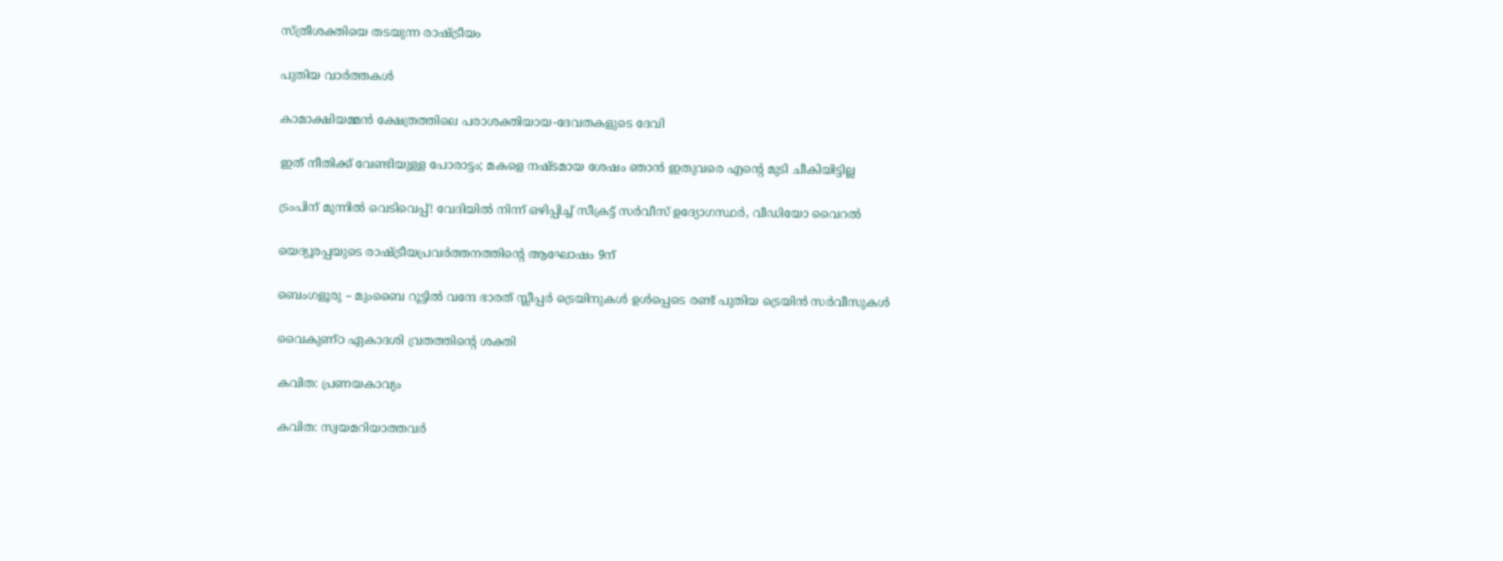സ്ത്രീശക്തിയെ തടയുന്ന രാഷ്‌ട്രീയം

പുതിയ വാര്‍ത്തകള്‍

കാമാക്ഷിയമ്മന്‍ ക്ഷേത്രത്തിലെ പരാശക്തിയായ-ദേവതകളുടെ ദേവി

ഇത് നീതിക്ക് വേണ്ടിയുള്ള പോരാട്ടം; മകളെ നഷ്ടമായ ശേഷം ഞാന്‍ ഇതുവരെ എന്റെ മുടി ചീകിയിട്ടില്ല

ട്രംപിന് മുന്നിൽ വെടിവെപ്പ്! വേദിയിൽ നിന്ന് ഒഴിപ്പിച്ച് സീക്രട്ട് സർവീസ് ഉദ്യോഗസ്ഥർ, വീഡിയോ വൈറൽ

യെദ്യൂരപ്പയുടെ രാഷ്‌ട്രീയപ്രവർത്തനത്തിന്റെ ആഘോഷം 9ന്

ബെംഗളൂരു – മുംബൈ റൂട്ടില്‍ വന്ദേ ഭാരത് സ്ലീപ്പര്‍ ട്രെയിനുകള്‍ ഉള്‍പ്പെടെ രണ്ട് പുതിയ ട്രെയിന്‍ സര്‍വീസുകള്‍

വൈകുണ്ഠ ഏകാദശി വ്രതത്തിന്റെ ശക്തി

കവിത: പ്രണയകാവ്യം

കവിത: സ്വയമറിയാത്തവര്‍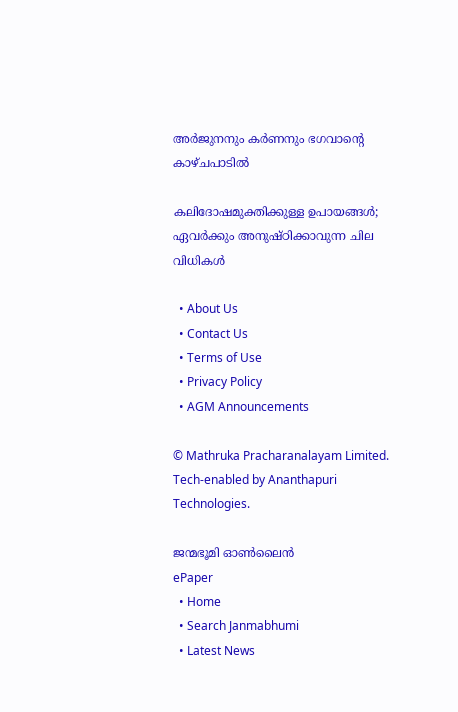അര്‍ജുനനും കര്‍ണനും ഭഗവാന്റെ കാഴ്ചപാടില്‍

കലിദോഷമുക്തിക്കുള്ള ഉപായങ്ങള്‍; ഏവര്‍ക്കും അനുഷ്ഠിക്കാവുന്ന ചില വിധികള്‍

  • About Us
  • Contact Us
  • Terms of Use
  • Privacy Policy
  • AGM Announcements

© Mathruka Pracharanalayam Limited.
Tech-enabled by Ananthapuri Technologies.

ജന്മഭൂമി ഓണ്‍ലൈന്‍
ePaper
  • Home
  • Search Janmabhumi
  • Latest News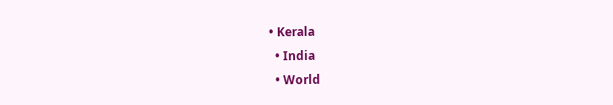• Kerala
  • India
  • World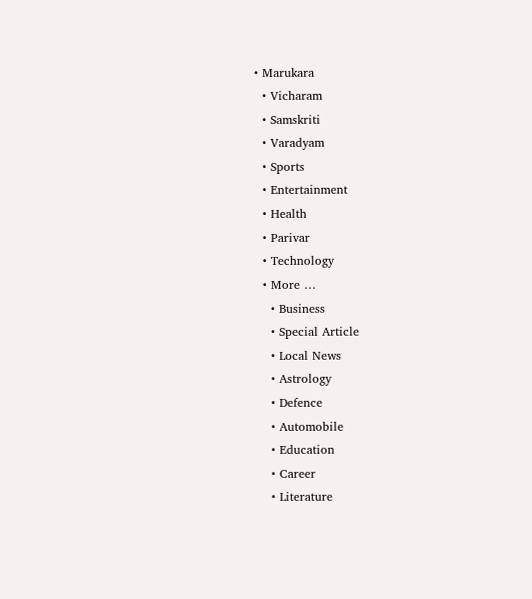• Marukara
  • Vicharam
  • Samskriti
  • Varadyam
  • Sports
  • Entertainment
  • Health
  • Parivar
  • Technology
  • More …
    • Business
    • Special Article
    • Local News
    • Astrology
    • Defence
    • Automobile
    • Education
    • Career
    • Literature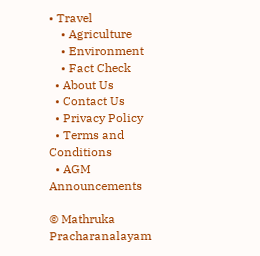• Travel
    • Agriculture
    • Environment
    • Fact Check
  • About Us
  • Contact Us
  • Privacy Policy
  • Terms and Conditions
  • AGM Announcements

© Mathruka Pracharanalayam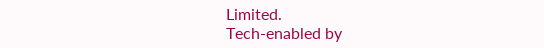Limited.
Tech-enabled by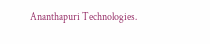Ananthapuri Technologies.